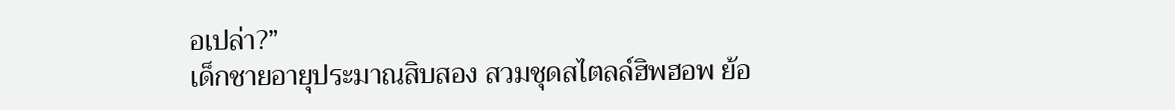อเปล่า?”
เด็กชายอายุประมาณสิบสอง สวมชุดสไตลล์ฮิพฮอพ ย้อ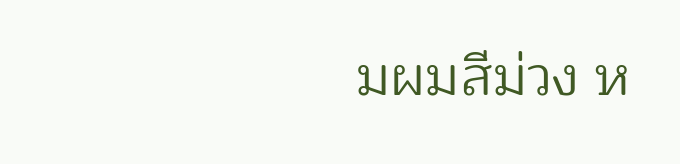มผมสีม่วง ห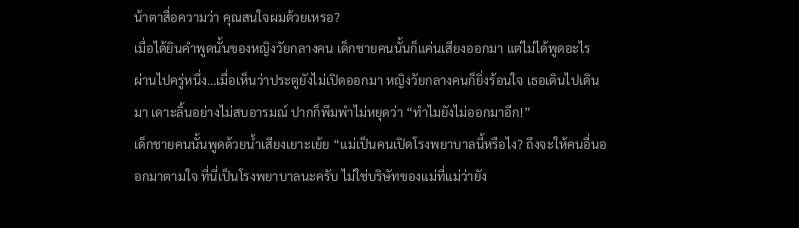น้าตาสื่อความว่า คุณสนใจผมด้วยเหรอ?
เมื่อได้ยินคำพูดนั้นของหญิงวัยกลางคน เด็กชายคนนั้นก็แค่นเสียงออกมา แต่ไม่ได้พูดอะไร
ผ่านไปครู่หนึ่ง…เมื่อเห็นว่าประตูยังไม่เปิดออกมา หญิงวัยกลางคนก็ยิ่งร้อนใจ เธอเดินไปเดินมา เดาะลิ้นอย่างไม่สบอารมณ์ ปากก็พึมพำไม่หยุดว่า “ทำไมยังไม่ออกมาอีก!”
เด็กชายคนนั้นพูดด้วยน้ำเสียงเยาะเย้ย “แม่เป็นคนเปิดโรงพยาบาลนี้หรือไง? ถึงจะให้คนอื่นออกมาตามใจ ที่นี่เป็นโรงพยาบาลนะครับ ไม่ใช่บริษัทของแม่ที่แม่ว่ายัง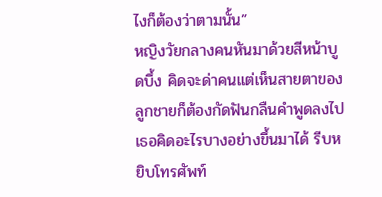ไงก็ต้องว่าตามนั้น”
หญิงวัยกลางคนหันมาด้วยสีหน้าบูดบึ้ง คิดจะด่าคนแต่เห็นสายตาของลูกชายก็ต้องกัดฟันกลืนคำพูดลงไป
เธอคิดอะไรบางอย่างขึ้นมาได้ รีบหยิบโทรศัพท์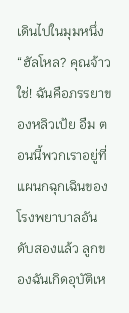เดินไปในมุมหนึ่ง “ฮัลโหล? คุณจ้าว ใช่! ฉันคือภรรยาของหลิวเป้ย อืม ตอนนี้พวกเราอยู่ที่แผนกฉุกเฉินของโรงพยาบาลอันดับสองแล้ว ลูกของฉันเกิดอุบัติเห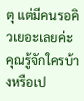ตุ แต่มีคนรอคิวเยอะเลยค่ะ คุณรู้จักใครบ้างหรือเป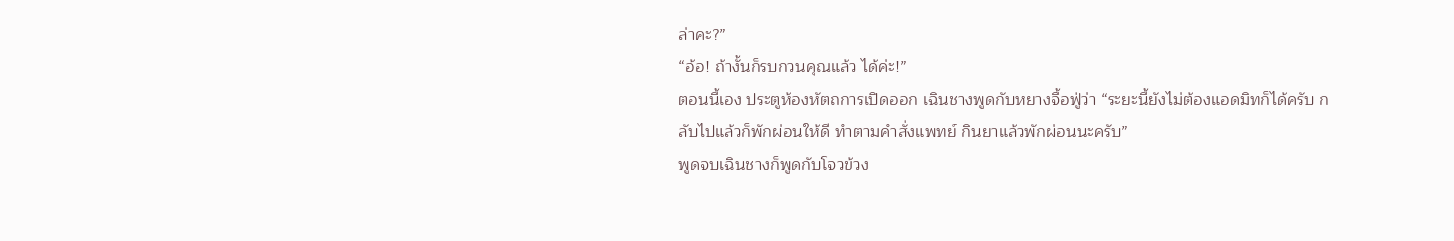ล่าคะ?”
“อ้อ! ถ้างั้นก็รบกวนคุณแล้ว ได้ค่ะ!”
ตอนนี้เอง ประตูห้องหัตถการเปิดออก เฉินชางพูดกับหยางจื้อฟู่ว่า “ระยะนี้ยังไม่ต้องแอดมิทก็ได้ครับ กลับไปแล้วก็พักผ่อนให้ดี ทำตามคำสั่งแพทย์ กินยาแล้วพักผ่อนนะครับ”
พูดจบเฉินชางก็พูดกับโจวข้วง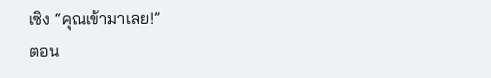เซิง “คุณเข้ามาเลย!”
ตอน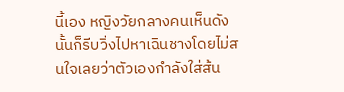นี้เอง หญิงวัยกลางคนเห็นดังนั้นก็รีบวิ่งไปหาเฉินชางโดยไม่สนใจเลยว่าตัวเองกำลังใส่ส้น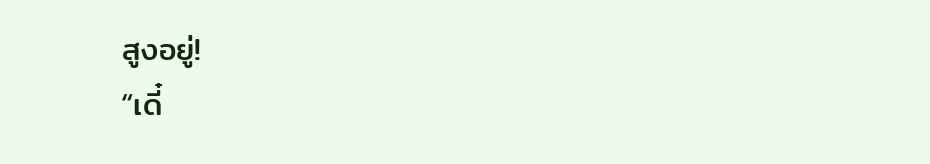สูงอยู่!
“เดี๋